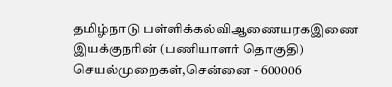தமிழ்நாடு பள்ளிக்கல்விஆணையரகஇணை இயக்குநரின் (பணியாளர் தொகுதி)
செயல்முறைகள்,சென்னை - 600006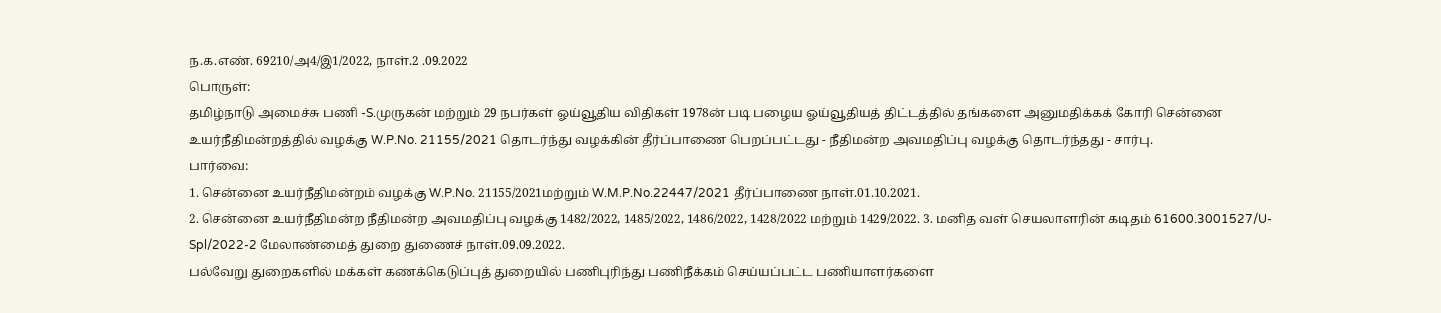ந.க.எண். 69210/அ4/இ1/2022, நாள்.2 .09.2022
பொருள்:
தமிழ்நாடு அமைச்சு பணி -S.முருகன் மற்றும் 29 நபர்கள் ஓய்வூதிய விதிகள் 1978ன் படி பழைய ஓய்வூதியத் திட்டத்தில் தங்களை அனுமதிக்கக் கோரி சென்னை உயர்நீதிமன்றத்தில் வழக்கு W.P.No. 21155/2021 தொடர்ந்து வழக்கின் தீர்ப்பாணை பெறப்பட்டது - நீதிமன்ற அவமதிப்பு வழக்கு தொடர்ந்தது - சார்பு.
பார்வை:
1. சென்னை உயர்நீதிமன்றம் வழக்கு W.P.No. 21155/2021மற்றும் W.M.P.No.22447/2021 தீர்ப்பாணை நாள்.01.10.2021.
2. சென்னை உயர்நீதிமன்ற நீதிமன்ற அவமதிப்பு வழக்கு 1482/2022, 1485/2022, 1486/2022, 1428/2022 மற்றும் 1429/2022. 3. மனித வள் செயலாளரின் கடிதம் 61600.3001527/U-Spl/2022-2 மேலாண்மைத் துறை துணைச் நாள்.09.09.2022.
பல்வேறு துறைகளில் மக்கள் கணக்கெடுப்புத் துறையில் பணிபுரிந்து பணிநீக்கம் செய்யப்பட்ட பணியாளர்களை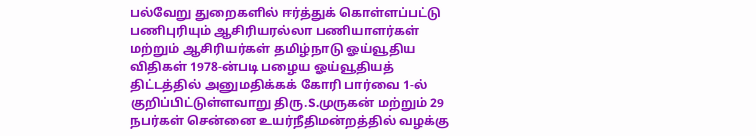பல்வேறு துறைகளில் ஈர்த்துக் கொள்ளப்பட்டு பணிபுரியும் ஆசிரியரல்லா பணியாளர்கள் மற்றும் ஆசிரியர்கள் தமிழ்நாடு ஓய்வூதிய விதிகள் 1978-ன்படி பழைய ஓய்வூதியத் திட்டத்தில் அனுமதிக்கக் கோரி பார்வை 1-ல் குறிப்பிட்டுள்ளவாறு திரு.S.முருகன் மற்றும் 29 நபர்கள் சென்னை உயர்நீதிமன்றத்தில் வழக்கு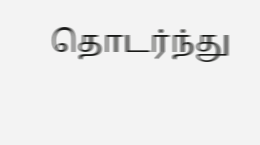தொடர்ந்து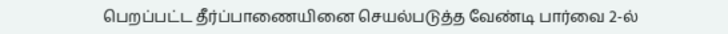பெறப்பட்ட தீர்ப்பாணையினை செயல்படுத்த வேண்டி பார்வை 2-ல்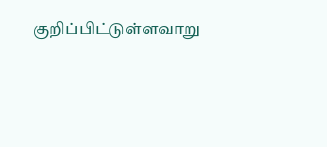குறிப்பிட்டுள்ளவாறு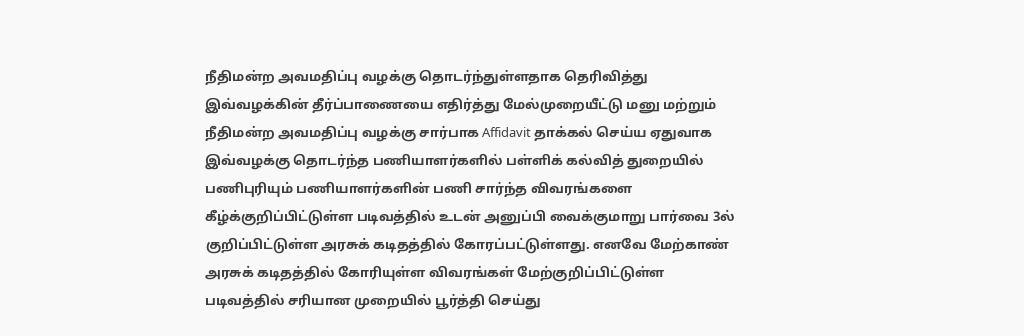நீதிமன்ற அவமதிப்பு வழக்கு தொடர்ந்துள்ளதாக தெரிவித்து இவ்வழக்கின் தீர்ப்பாணையை எதிர்த்து மேல்முறையீட்டு மனு மற்றும் நீதிமன்ற அவமதிப்பு வழக்கு சார்பாக Affidavit தாக்கல் செய்ய ஏதுவாக இவ்வழக்கு தொடர்ந்த பணியாளர்களில் பள்ளிக் கல்வித் துறையில் பணிபுரியும் பணியாளர்களின் பணி சார்ந்த விவரங்களை கீழ்க்குறிப்பிட்டுள்ள படிவத்தில் உடன் அனுப்பி வைக்குமாறு பார்வை 3ல் குறிப்பிட்டுள்ள அரசுக் கடிதத்தில் கோரப்பட்டுள்ளது. எனவே மேற்காண் அரசுக் கடிதத்தில் கோரியுள்ள விவரங்கள் மேற்குறிப்பிட்டுள்ள படிவத்தில் சரியான முறையில் பூர்த்தி செய்து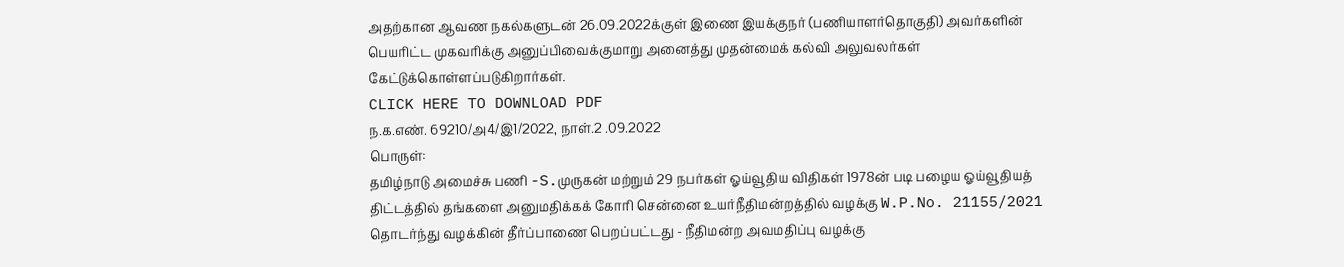அதற்கான ஆவண நகல்களுடன் 26.09.2022க்குள் இணை இயக்குநர் (பணியாளர்தொகுதி) அவர்களின் பெயரிட்ட முகவரிக்கு அனுப்பிவைக்குமாறு அனைத்து முதன்மைக் கல்வி அலுவலர்கள் கேட்டுக்கொள்ளப்படுகிறார்கள்.
CLICK HERE TO DOWNLOAD PDF
ந.க.எண். 69210/அ4/இ1/2022, நாள்.2 .09.2022
பொருள்:
தமிழ்நாடு அமைச்சு பணி -S.முருகன் மற்றும் 29 நபர்கள் ஓய்வூதிய விதிகள் 1978ன் படி பழைய ஓய்வூதியத் திட்டத்தில் தங்களை அனுமதிக்கக் கோரி சென்னை உயர்நீதிமன்றத்தில் வழக்கு W.P.No. 21155/2021 தொடர்ந்து வழக்கின் தீர்ப்பாணை பெறப்பட்டது - நீதிமன்ற அவமதிப்பு வழக்கு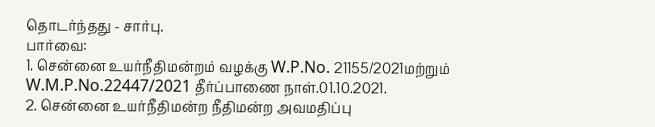தொடர்ந்தது - சார்பு.
பார்வை:
1. சென்னை உயர்நீதிமன்றம் வழக்கு W.P.No. 21155/2021மற்றும் W.M.P.No.22447/2021 தீர்ப்பாணை நாள்.01.10.2021.
2. சென்னை உயர்நீதிமன்ற நீதிமன்ற அவமதிப்பு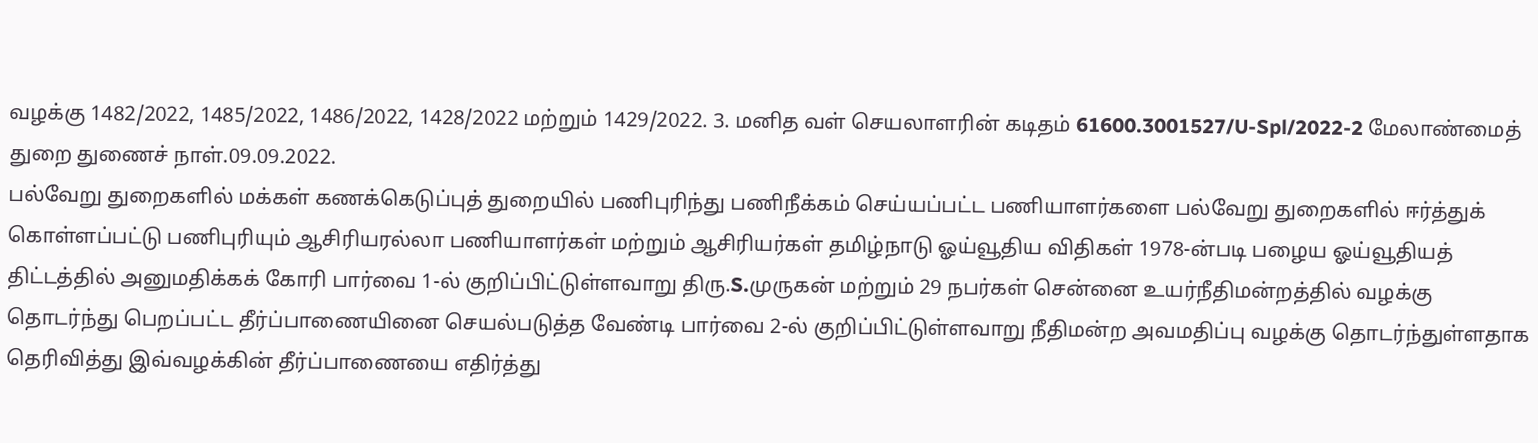வழக்கு 1482/2022, 1485/2022, 1486/2022, 1428/2022 மற்றும் 1429/2022. 3. மனித வள் செயலாளரின் கடிதம் 61600.3001527/U-Spl/2022-2 மேலாண்மைத் துறை துணைச் நாள்.09.09.2022.
பல்வேறு துறைகளில் மக்கள் கணக்கெடுப்புத் துறையில் பணிபுரிந்து பணிநீக்கம் செய்யப்பட்ட பணியாளர்களை பல்வேறு துறைகளில் ஈர்த்துக் கொள்ளப்பட்டு பணிபுரியும் ஆசிரியரல்லா பணியாளர்கள் மற்றும் ஆசிரியர்கள் தமிழ்நாடு ஓய்வூதிய விதிகள் 1978-ன்படி பழைய ஓய்வூதியத் திட்டத்தில் அனுமதிக்கக் கோரி பார்வை 1-ல் குறிப்பிட்டுள்ளவாறு திரு.S.முருகன் மற்றும் 29 நபர்கள் சென்னை உயர்நீதிமன்றத்தில் வழக்கு தொடர்ந்து பெறப்பட்ட தீர்ப்பாணையினை செயல்படுத்த வேண்டி பார்வை 2-ல் குறிப்பிட்டுள்ளவாறு நீதிமன்ற அவமதிப்பு வழக்கு தொடர்ந்துள்ளதாக தெரிவித்து இவ்வழக்கின் தீர்ப்பாணையை எதிர்த்து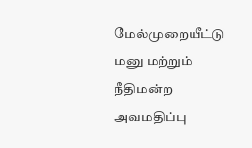மேல்முறையீட்டு மனு மற்றும் நீதிமன்ற அவமதிப்பு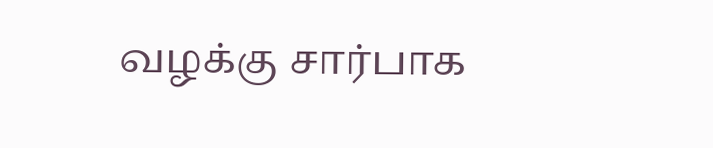வழக்கு சார்பாக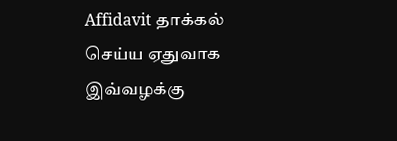Affidavit தாக்கல் செய்ய ஏதுவாக இவ்வழக்கு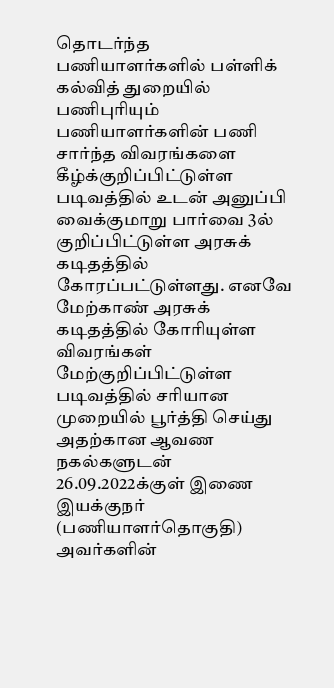தொடர்ந்த பணியாளர்களில் பள்ளிக் கல்வித் துறையில் பணிபுரியும் பணியாளர்களின் பணி சார்ந்த விவரங்களை கீழ்க்குறிப்பிட்டுள்ள படிவத்தில் உடன் அனுப்பி வைக்குமாறு பார்வை 3ல் குறிப்பிட்டுள்ள அரசுக் கடிதத்தில் கோரப்பட்டுள்ளது. எனவே மேற்காண் அரசுக் கடிதத்தில் கோரியுள்ள விவரங்கள் மேற்குறிப்பிட்டுள்ள படிவத்தில் சரியான முறையில் பூர்த்தி செய்து அதற்கான ஆவண நகல்களுடன் 26.09.2022க்குள் இணை இயக்குநர் (பணியாளர்தொகுதி) அவர்களின்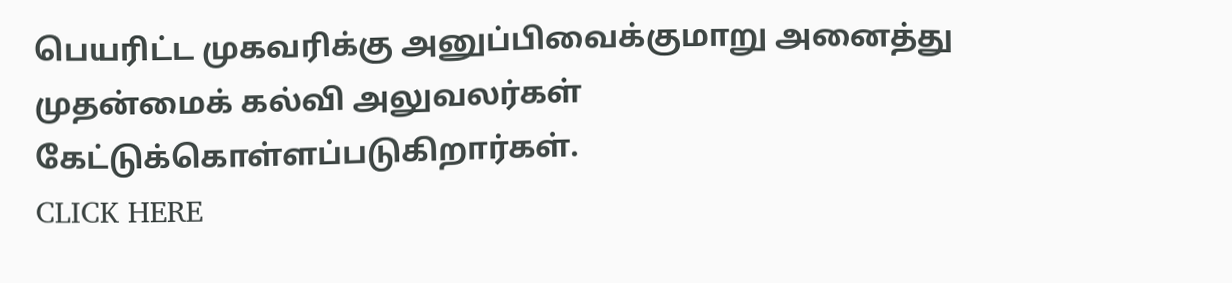பெயரிட்ட முகவரிக்கு அனுப்பிவைக்குமாறு அனைத்து முதன்மைக் கல்வி அலுவலர்கள் கேட்டுக்கொள்ளப்படுகிறார்கள்.
CLICK HERE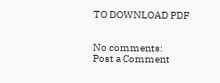TO DOWNLOAD PDF


No comments:
Post a Comment